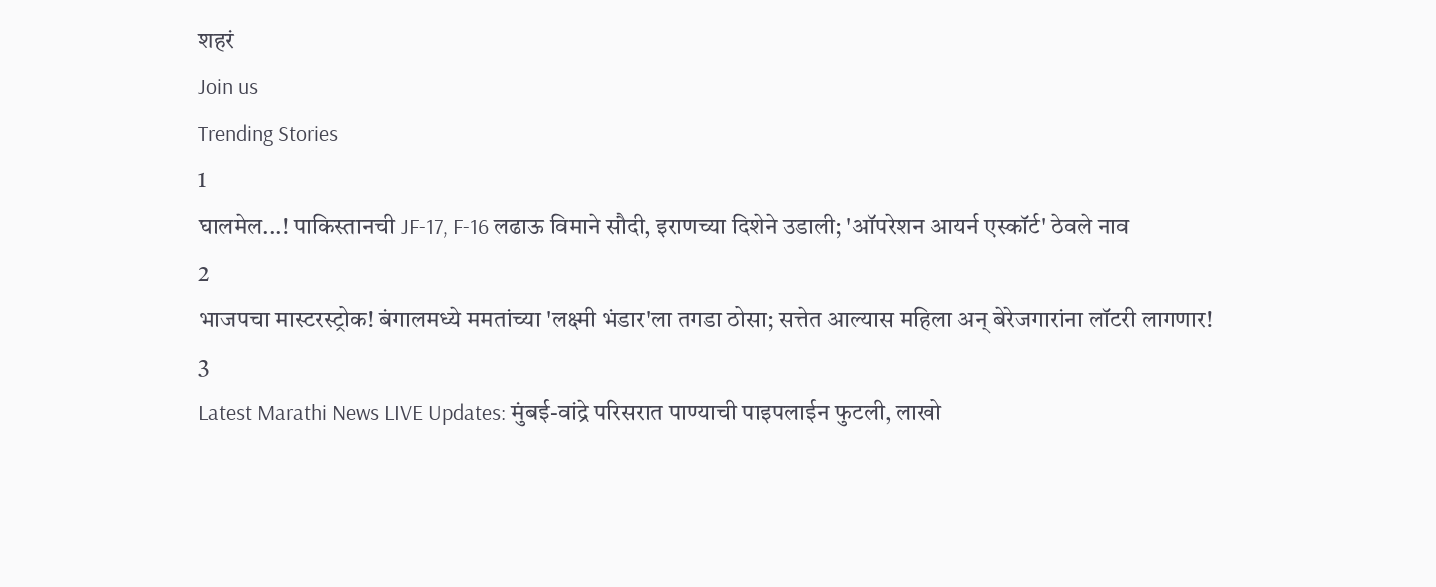शहरं
Join us
Trending Stories
1
घालमेल...! पाकिस्तानची JF-17, F-16 लढाऊ विमाने सौदी, इराणच्या दिशेने उडाली; 'ऑपरेशन आयर्न एस्कॉर्ट' ठेवले नाव
2
भाजपचा मास्टरस्ट्रोक! बंगालमध्ये ममतांच्या 'लक्ष्मी भंडार'ला तगडा ठोसा; सत्तेत आल्यास महिला अन् बेरेजगारांना लॉटरी लागणार!
3
Latest Marathi News LIVE Updates: मुंबई-वांद्रे परिसरात पाण्याची पाइपलाईन फुटली, लाखो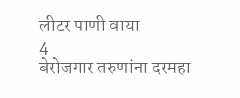लीटर पाणी वाया
4
बेरोजगार तरुणांना दरमहा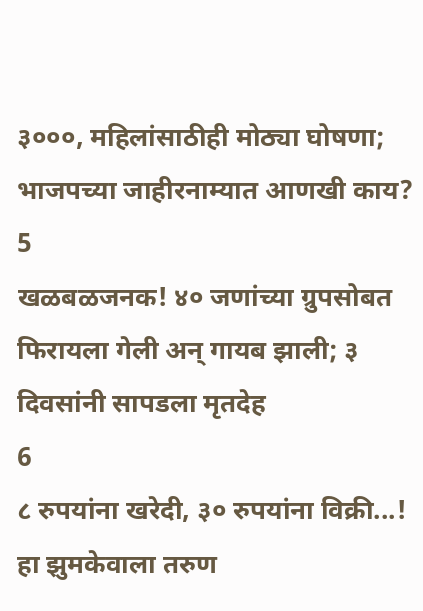३०००, महिलांसाठीही मोठ्या घोषणा; भाजपच्या जाहीरनाम्यात आणखी काय?
5
खळबळजनक! ४० जणांच्या ग्रुपसोबत फिरायला गेली अन् गायब झाली; ३ दिवसांनी सापडला मृतदेह
6
८ रुपयांना खरेदी, ३० रुपयांना विक्री...! हा झुमकेवाला तरुण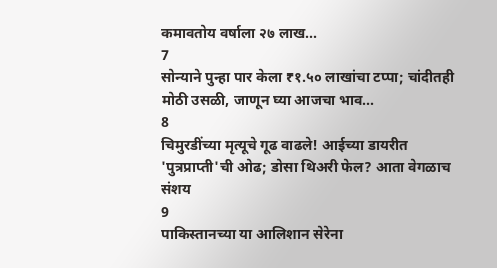कमावतोय वर्षाला २७ लाख...
7
सोन्याने पुन्हा पार केला ₹१.५० लाखांचा टप्पा; चांदीतही मोठी उसळी, जाणून घ्या आजचा भाव...
8
चिमुरडींच्या मृत्यूचे गूढ वाढले! आईच्या डायरीत 'पुत्रप्राप्ती'ची ओढ; डोसा थिअरी फेल? आता वेगळाच संशय
9
पाकिस्तानच्या या आलिशान सेरेना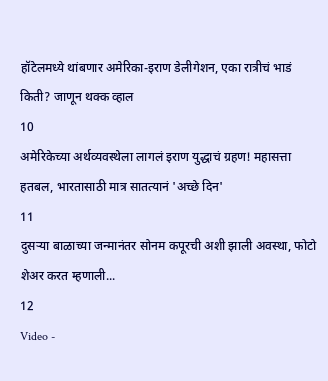हॉटेलमध्ये थांबणार अमेरिका-इराण डेलीगेशन, एका रात्रीचं भाडं किती? जाणून थक्क व्हाल
10
अमेरिकेच्या अर्थव्यवस्थेला लागलं इराण युद्धाचं ग्रहण! महासत्ता हतबल, भारतासाठी मात्र सातत्यानं 'अच्छे दिन'
11
दुसऱ्या बाळाच्या जन्मानंतर सोनम कपूरची अशी झाली अवस्था, फोटो शेअर करत म्हणाली...
12
Video -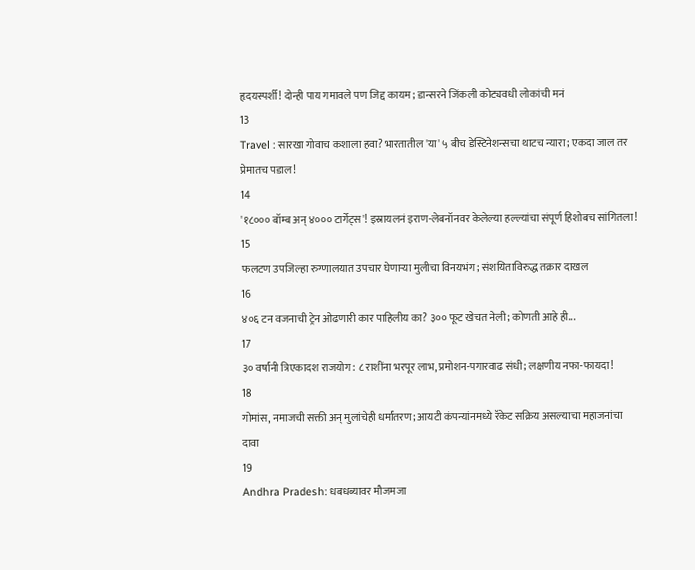हृदयस्पर्शी! दोन्ही पाय गमावले पण जिद्द कायम; डान्सरने जिंकली कोट्यवधी लोकांची मनं
13
Travel : सारखा गोवाच कशाला हवा? भारतातील 'या' ५ बीच डेस्टिनेशन्सचा थाटच न्यारा; एकदा जाल तर प्रेमातच पडाल!
14
'१८००० बॉम्ब अन् ४००० टार्गेट्स'! इस्रायलनं इराण-लेबनॉनवर केलेल्या हल्ल्यांचा संपूर्ण हिशोबच सांगितला!
15
फलटण उपजिल्हा रुग्णालयात उपचार घेणाऱ्या मुलीचा विनयभंग; संशयिताविरुद्ध तक्रार दाखल
16
४०६ टन वजनाची ट्रेन ओढणारी कार पाहिलीय का? ३०० फूट खेचत नेली; कोणती आहे ही...
17
३० वर्षांनी त्रिएकादश राजयोग: ८ राशींना भरपूर लाभ, प्रमोशन-पगारवाढ संधी; लक्षणीय नफा-फायदा!
18
गोमांस, नमाजची सक्ती अन् मुलांचेही धर्मांतरण; आयटी कंपन्यांनमध्ये रॅकेट सक्रिय असल्याचा महाजनांचा दावा
19
Andhra Pradesh: धबधब्यावर मौजमजा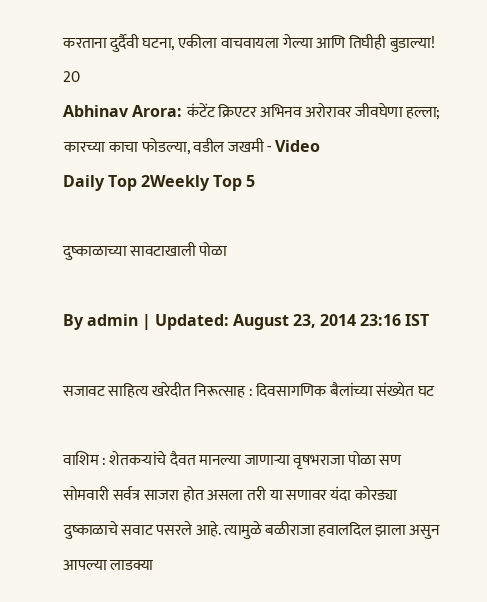करताना दुर्दैवी घटना, एकीला वाचवायला गेल्या आणि तिघीही बुडाल्या!
20
Abhinav Arora: कंटेंट क्रिएटर अभिनव अरोरावर जीवघेणा हल्ला; कारच्या काचा फोडल्या, वडील जखमी - Video
Daily Top 2Weekly Top 5

दुष्काळाच्या सावटाखाली पोळा

By admin | Updated: August 23, 2014 23:16 IST

सजावट साहित्य खरेदीत निरूत्साह : दिवसागणिक बैलांच्या संख्येत घट

वाशिम : शेतकर्‍यांचे दैवत मानल्या जाणार्‍या वृषभराजा पोळा सण सोमवारी सर्वत्र साजरा होत असला तरी या सणावर यंदा कोरड्या दुष्काळाचे सवाट पसरले आहे. त्यामुळे बळीराजा हवालदिल झाला असुन आपल्या लाडक्या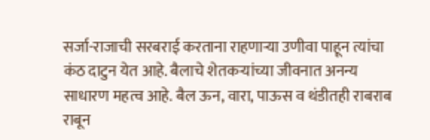सर्जा-राजाची सरबराई करताना राहणार्‍या उणीवा पाहून त्यांचा कंठ दाटुन येत आहे. बैलाचे शेतकर्‍यांच्या जीवनात अनन्य साधारण महत्व आहे. बैल ऊन, वारा, पाऊस व थंडीतही राबराब राबून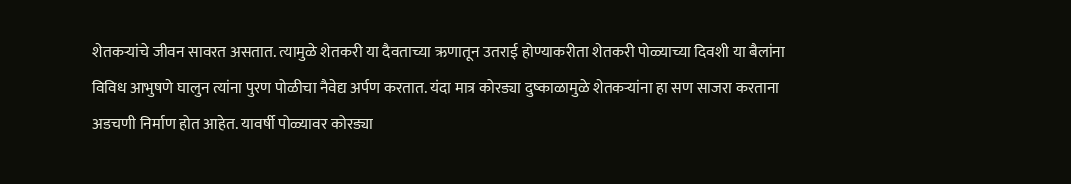शेतकर्‍यांचे जीवन सावरत असतात. त्यामुळे शेतकरी या दैवताच्या ऋणातून उतराई होण्याकरीता शेतकरी पोळ्याच्या दिवशी या बैलांना विविध आभुषणे घालुन त्यांना पुरण पोळीचा नैवेद्य अर्पण करतात. यंदा मात्र कोरड्या दुष्काळामुळे शेतकर्‍यांना हा सण साजरा करताना अडचणी निर्माण होत आहेत. यावर्षी पोळ्यावर कोरड्या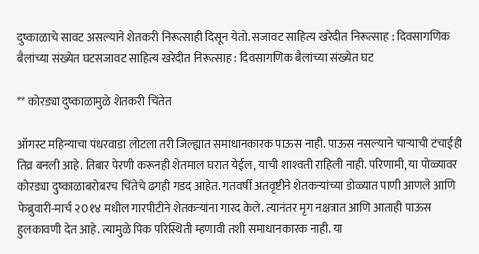दुष्काळाचे सावट असल्याने शेतकरी निरूत्साही दिसून येतो. सजावट साहित्य खरेदीत निरूत्साह : दिवसागणिक बैलांच्या संख्येत घटसजावट साहित्य खरेदीत निरूत्साह : दिवसागणिक बैलांच्या संख्येत घट

** कोरड्या दुष्काळामुळे शेतकरी चिंतेत

ऑगस्ट महिन्याचा पंधरवाडा लोटला तरी जिल्ह्यात समाधानकारक पाऊस नाही. पाऊस नसल्याने चार्‍याची टंचाईही तिव्र बनली आहे. तिबार पेरणी करूनही शेतमाल घरात येईल, याची शाश्‍वती राहिली नाही. परिणामी, या पोळ्यावर कोरड्या दुष्काळाबरोबरच चिंतेचे ढगही गडद आहेत. गतवर्षी अतवृष्टीने शेतकर्‍यांच्या डोळ्यात पाणी आणले आणि फेब्रुवारी-मार्च २0१४ मधील गारपीटीने शेतकर्‍यांना गारद केले. त्यानंतर मृग नक्षत्रात आणि आताही पाऊस हुलकावणी देत आहे. त्यामुळे पिक परिस्थिती म्हणावी तशी समाधानकारक नाही. या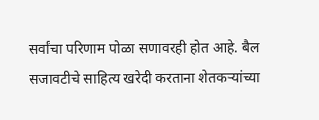सर्वांचा परिणाम पोळा सणावरही होत आहे. बैल सजावटीचे साहित्य खरेदी करताना शेतकर्‍यांच्या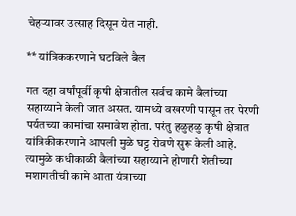चेहर्‍यावर उत्साह दिसून येत नाही.

** यांत्रिककरणाने घटविले बैल

गत दहा वर्षांपूर्वी कृषी क्षेत्रातील सर्वच कामे बैलांच्या सहाय्याने केली जात असत. यामध्ये वखरणी पासून तर पेरणी पर्यतच्या कामांचा समावेश होता. परंतु हळुहळु कृषी क्षेत्रात यांत्रिकीकरणाने आपली मुळे घट्ट रोवणे सुरू केली आहे. त्यामुळे कधीकाळी बैलांच्या सहाय्याने होणारी शेतीच्या मशागतीची कामे आता यंत्राच्या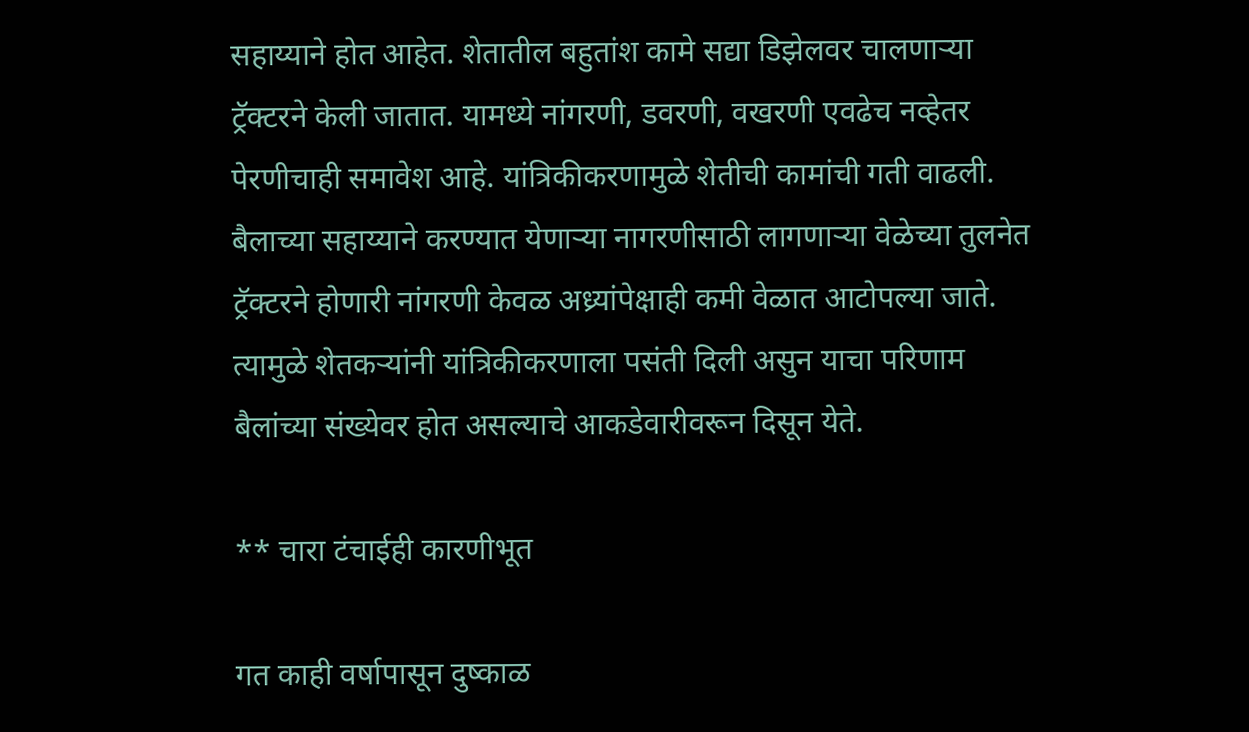सहाय्याने होत आहेत. शेतातील बहुतांश कामे सद्या डिझेलवर चालणार्‍या ट्रॅक्टरने केली जातात. यामध्ये नांगरणी, डवरणी, वखरणी एवढेच नव्हेतर पेरणीचाही समावेश आहे. यांत्रिकीकरणामुळे शेतीची कामांची गती वाढली. बैलाच्या सहाय्याने करण्यात येणार्‍या नागरणीसाठी लागणार्‍या वेळेच्या तुलनेत ट्रॅक्टरने होणारी नांगरणी केवळ अध्र्यांपेक्षाही कमी वेळात आटोपल्या जाते. त्यामुळे शेतकर्‍यांनी यांत्रिकीकरणाला पसंती दिली असुन याचा परिणाम बैलांच्या संख्येवर होत असल्याचे आकडेवारीवरून दिसून येते.

** चारा टंचाईही कारणीभूत

गत काही वर्षापासून दुष्काळ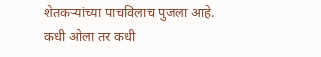शेतकर्‍यांच्या पाचविलाच पुजला आहे. कधी ओला तर कधी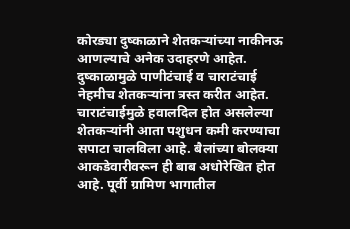कोरड्या दुष्काळाने शेतकर्‍यांच्या नाकीनऊ आणल्याचे अनेक उदाहरणे आहेत. दुष्काळामुळे पाणीटंचाई व चाराटंचाई नेहमीच शेतकर्‍यांना त्रस्त करीत आहेत. चाराटंचाईमुळे हवालदिल होत असलेल्या शेतकर्‍यांनी आता पशुधन कमी करण्याचा सपाटा चालविला आहे. बैलांच्या बोलक्या आकडेवारीवरून ही बाब अधोरेखित होत आहे. पूर्वी ग्रामिण भागातील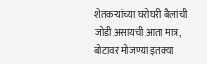शेतकर्‍यांच्या घरोघरी बैलांची जोडी असायची आता मात्र, बोटावर मोजण्या इतक्या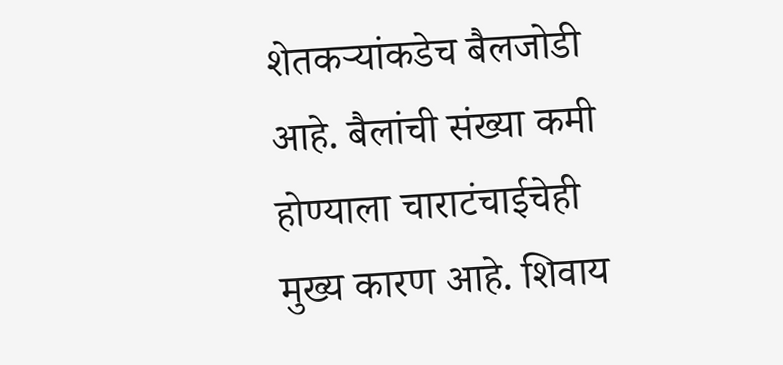शेतकर्‍यांकडेच बैलजोडी आहे. बैलांची संख्या कमी होण्याला चाराटंचाईचेही मुख्य कारण आहे. शिवाय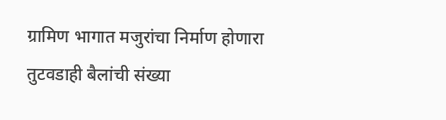ग्रामिण भागात मजुरांचा निर्माण होणारा तुटवडाही बैलांची संख्या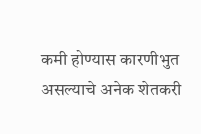कमी होण्यास कारणीभुत असल्याचे अनेक शेतकरी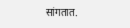सांगतात.